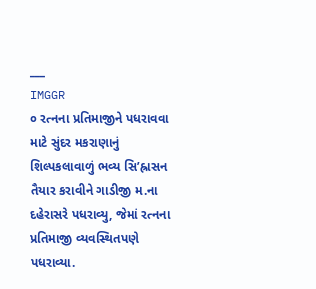___
IMGGR
૦ રત્નના પ્રતિમાજીને પધરાવવા માટે સુંદર મકરાણાનું શિલ્પકલાવાળું ભવ્ય સિ’હ્રાસન તૈયાર કરાવીને ગાડીજી મ.ના દહેરાસરે પધરાવ્યુ, જેમાં રત્નના પ્રતિમાજી વ્યવસ્થિતપણે
પધરાવ્યા.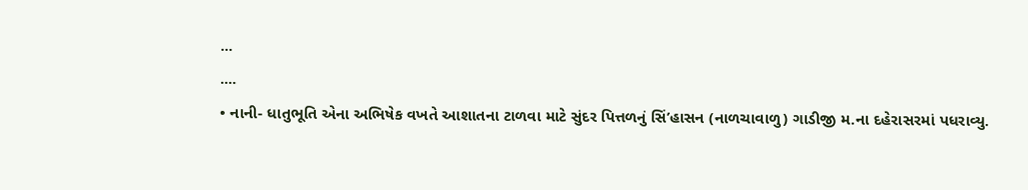...
....
• નાની- ધાતુભૂતિ એના અભિષેક વખતે આશાતના ટાળવા માટે સુંદર પિત્તળનું સિં’હાસન (નાળચાવાળુ) ગાડીજી મ.ના દહેરાસરમાં પધરાવ્યુ.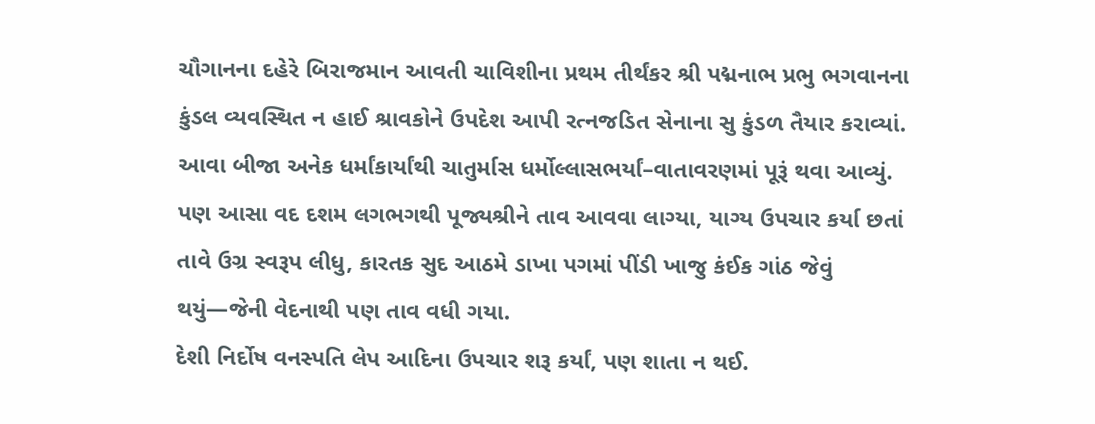ચૌગાનના દહેરે બિરાજમાન આવતી ચાવિશીના પ્રથમ તીર્થંકર શ્રી પદ્મનાભ પ્રભુ ભગવાનના કુંડલ વ્યવસ્થિત ન હાઈ શ્રાવકોને ઉપદેશ આપી રત્નજડિત સેનાના સુ કુંડળ તૈયાર કરાવ્યાં.
આવા બીજા અનેક ધર્માંકાર્યાંથી ચાતુર્માસ ધર્મોલ્લાસભર્યાં–વાતાવરણમાં પૂરૂં થવા આવ્યું.
પણ આસા વદ દશમ લગભગથી પૂજ્યશ્રીને તાવ આવવા લાગ્યા, યાગ્ય ઉપચાર કર્યા છતાં તાવે ઉગ્ર સ્વરૂપ લીધુ, કારતક સુદ આઠમે ડાખા પગમાં પીંડી ખાજુ કંઈક ગાંઠ જેવું થયું—જેની વેદનાથી પણ તાવ વધી ગયા.
દેશી નિર્દોષ વનસ્પતિ લેપ આદિના ઉપચાર શરૂ કર્યાં, પણ શાતા ન થઈ.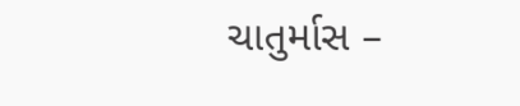ચાતુર્માસ –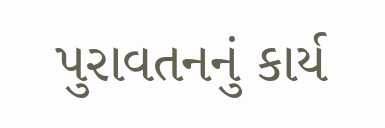પુરાવતનનું કાર્ય